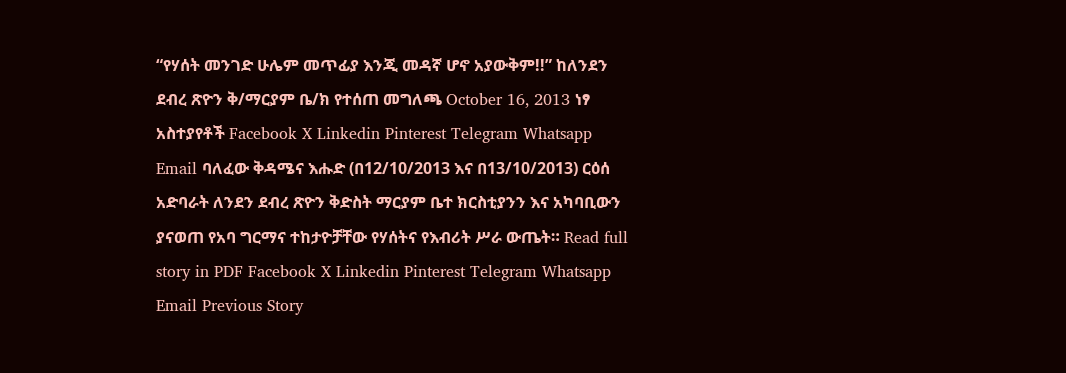“የሃሰት መንገድ ሁሌም መጥፊያ እንጂ መዳኛ ሆኖ አያውቅም!!” ከለንደን ደብረ ጽዮን ቅ/ማርያም ቤ/ክ የተሰጠ መግለጫ October 16, 2013 ነፃ አስተያየቶች Facebook X Linkedin Pinterest Telegram Whatsapp Email ባለፈው ቅዳሜና እሑድ (በ12/10/2013 እና በ13/10/2013) ርዕሰ አድባራት ለንደን ደብረ ጽዮን ቅድስት ማርያም ቤተ ክርስቲያንን እና አካባቢውን ያናወጠ የአባ ግርማና ተከታዮቻቸው የሃሰትና የእብሪት ሥራ ውጤት። Read full story in PDF Facebook X Linkedin Pinterest Telegram Whatsapp Email Previous Story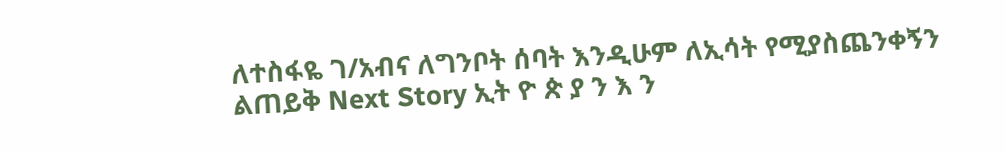ለተስፋዬ ገ/አብና ለግንቦት ሰባት እንዲሁም ለኢሳት የሚያስጨንቀኝን ልጠይቅ Next Story ኢት ዮ ጵ ያ ን እ ን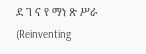ደ ገ ና የ ማነ ጽ ሥራ (Reinventing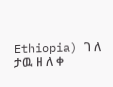Ethiopia) ገ ለ ታዉ ዘ ለ ቀ